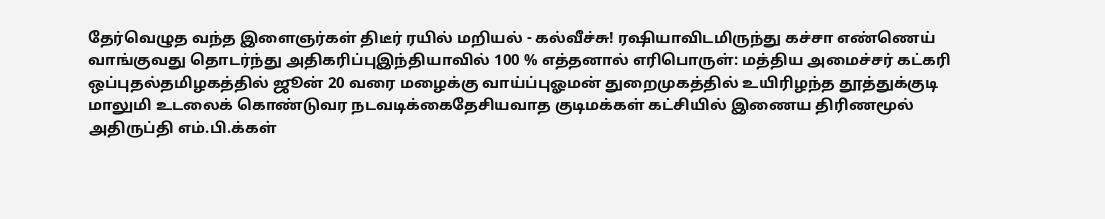தேர்வெழுத வந்த இளைஞர்கள் திடீர் ரயில் மறியல் - கல்வீச்சு! ரஷியாவிடமிருந்து கச்சா எண்ணெய் வாங்குவது தொடர்ந்து அதிகரிப்புஇந்தியாவில் 100 % எத்தனால் எரிபொருள்: மத்திய அமைச்சர் கட்கரி ஒப்புதல்தமிழகத்தில் ஜூன் 20 வரை மழைக்கு வாய்ப்புஓமன் துறைமுகத்தில் உயிரிழந்த தூத்துக்குடி மாலுமி உடலைக் கொண்டுவர நடவடிக்கைதேசியவாத குடிமக்கள் கட்சியில் இணைய திரிணமூல் அதிருப்தி எம்.பி.க்கள்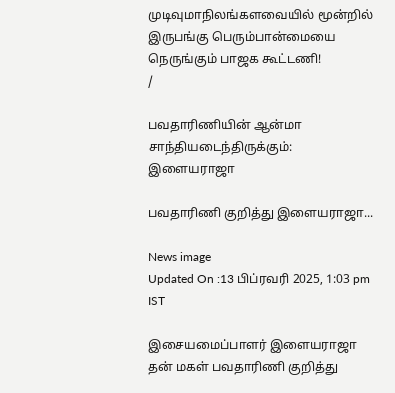முடிவுமாநிலங்களவையில் மூன்றில் இருபங்கு பெரும்பான்மையை நெருங்கும் பாஜக கூட்டணி!
/

பவதாரிணியின் ஆன்மா சாந்தியடைந்திருக்கும்: இளையராஜா

பவதாரிணி குறித்து இளையராஜா...

News image
Updated On :13 பிப்ரவரி 2025, 1:03 pm IST

இசையமைப்பாளர் இளையராஜா தன் மகள் பவதாரிணி குறித்து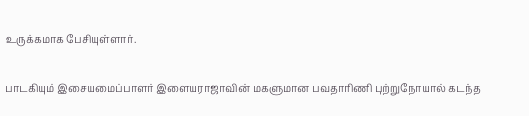உருக்கமாக பேசியுள்ளார்.

பாடகியும் இசையமைப்பாளர் இளையராஜாவின் மகளுமான பவதாரிணி புற்றுநோயால் கடந்த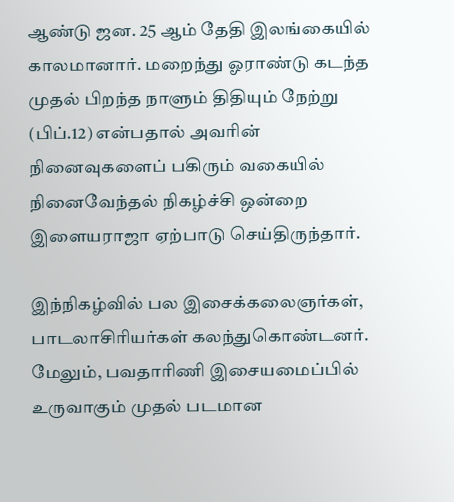ஆண்டு ஜன. 25 ஆம் தேதி இலங்கையில் காலமானார். மறைந்து ஓராண்டு கடந்த முதல் பிறந்த நாளும் திதியும் நேற்று (பிப்.12) என்பதால் அவரின் நினைவுகளைப் பகிரும் வகையில் நினைவேந்தல் நிகழ்ச்சி ஒன்றை இளையராஜா ஏற்பாடு செய்திருந்தார்.

இந்நிகழ்வில் பல இசைக்கலைஞர்கள், பாடலாசிரியர்கள் கலந்துகொண்டனர். மேலும், பவதாரிணி இசையமைப்பில் உருவாகும் முதல் படமான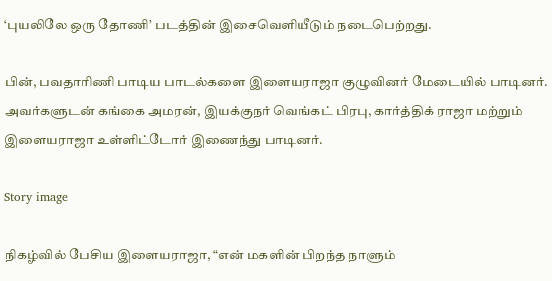‘புயலிலே ஒரு தோணி’ படத்தின் இசைவெளியீடும் நடைபெற்றது.

பின், பவதாரிணி பாடிய பாடல்களை இளையராஜா குழுவினர் மேடையில் பாடினர். அவர்களுடன் கங்கை அமரன், இயக்குநர் வெங்கட் பிரபு, கார்த்திக் ராஜா மற்றும் இளையராஜா உள்ளிட்டோர் இணைந்து பாடினர்.

Story image

நிகழ்வில் பேசிய இளையராஜா, “என் மகளின் பிறந்த நாளும்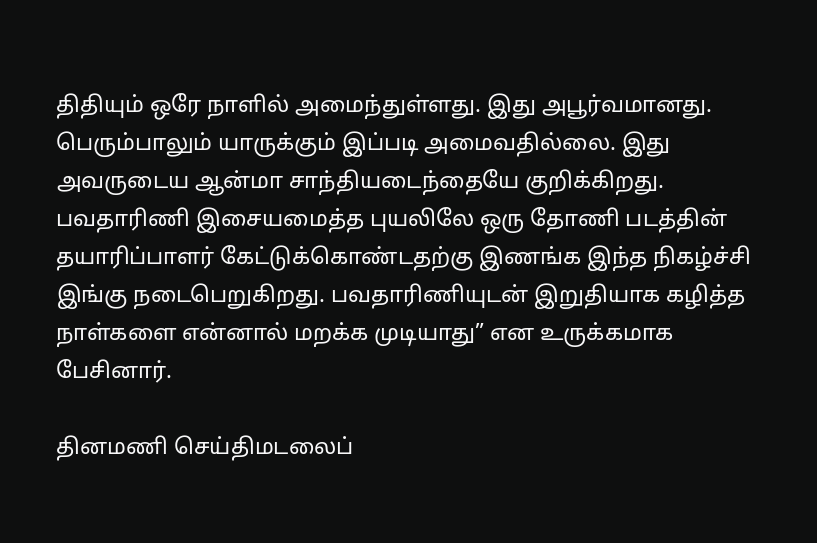திதியும் ஒரே நாளில் அமைந்துள்ளது. இது அபூர்வமானது. பெரும்பாலும் யாருக்கும் இப்படி அமைவதில்லை. இது அவருடைய ஆன்மா சாந்தியடைந்தையே குறிக்கிறது. பவதாரிணி இசையமைத்த புயலிலே ஒரு தோணி படத்தின் தயாரிப்பாளர் கேட்டுக்கொண்டதற்கு இணங்க இந்த நிகழ்ச்சி இங்கு நடைபெறுகிறது. பவதாரிணியுடன் இறுதியாக கழித்த நாள்களை என்னால் மறக்க முடியாது” என உருக்கமாக பேசினார்.

தினமணி செய்திமடலைப்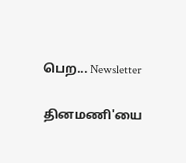பெற... Newsletter

தினமணி'யை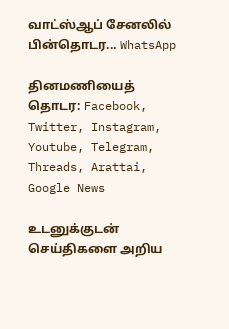வாட்ஸ்ஆப் சேனலில் பின்தொடர... WhatsApp

தினமணியைத் தொடர: Facebook, Twitter, Instagram, Youtube, Telegram, Threads, Arattai, Google News

உடனுக்குடன் செய்திகளை அறிய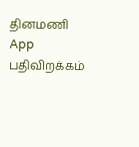தினமணி App பதிவிறக்கம்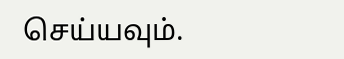செய்யவும்.